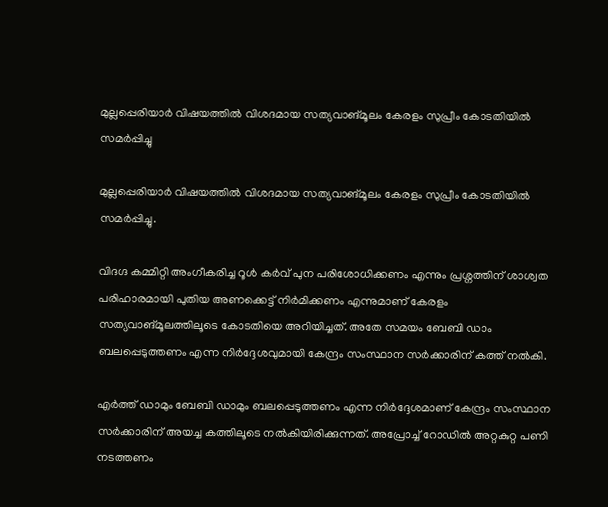മുല്ലപ്പെരിയാര്‍ വിഷയത്തില്‍ വിശദമായ സത്യവാങ്മൂലം കേരളം സുപ്രീം കോടതിയില്‍ സമര്‍പ്പിച്ചു

മുല്ലപ്പെരിയാര്‍ വിഷയത്തില്‍ വിശദമായ സത്യവാങ്മൂലം കേരളം സുപ്രീം കോടതിയില്‍ സമര്‍പ്പിച്ചു.

വിദഗ്ദ കമ്മിറ്റി അംഗീകരിച്ച റൂള്‍ കര്‍വ് പുന പരിശോധിക്കണം എന്നും പ്രശ്നത്തിന് ശാശ്വത പരിഹാരമായി പുതിയ അണക്കെട്ട് നിര്‍മിക്കണം എന്നുമാണ് കേരളം സത്യവാങ്മൂലത്തിലൂടെ കോടതിയെ അറിയിച്ചത്. അതേ സമയം ബേബി ഡാം ബലപ്പെടുത്തണം എന്ന നിര്‍ദ്ദേശവുമായി കേന്ദ്രം സംസ്ഥാന സര്‍ക്കാരിന് കത്ത് നല്‍കി.

എര്‍ത്ത് ഡാമും ബേബി ഡാമും ബലപ്പെടുത്തണം എന്ന നിര്‍ദ്ദേശമാണ് കേന്ദ്രം സംസ്ഥാന സര്‍ക്കാരിന് അയച്ച കത്തിലൂടെ നല്‍കിയിരിക്കുന്നത്. അപ്രോച്ച്‌ റോഡില്‍ അറ്റകുറ്റ പണി നടത്തണം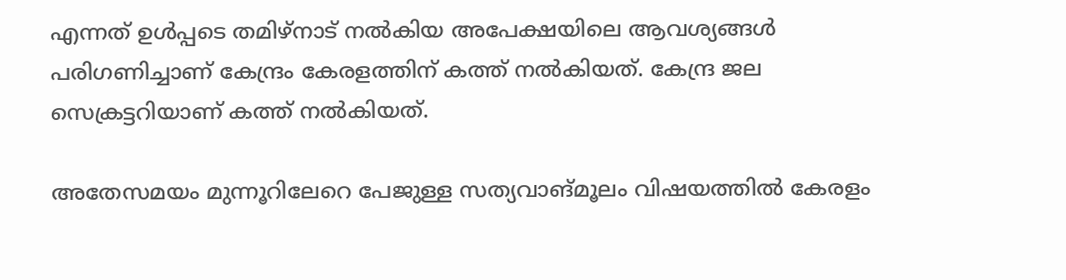എന്നത് ഉള്‍പ്പടെ തമിഴ്നാട് നല്‍കിയ അപേക്ഷയിലെ ആവശ്യങ്ങള്‍ പരിഗണിച്ചാണ് കേന്ദ്രം കേരളത്തിന് കത്ത് നല്‍കിയത്. കേന്ദ്ര ജല സെക്രട്ടറിയാണ് കത്ത് നല്‍കിയത്.

അതേസമയം മുന്നൂറിലേറെ പേജുള്ള സത്യവാങ്മൂലം വിഷയത്തില്‍ കേരളം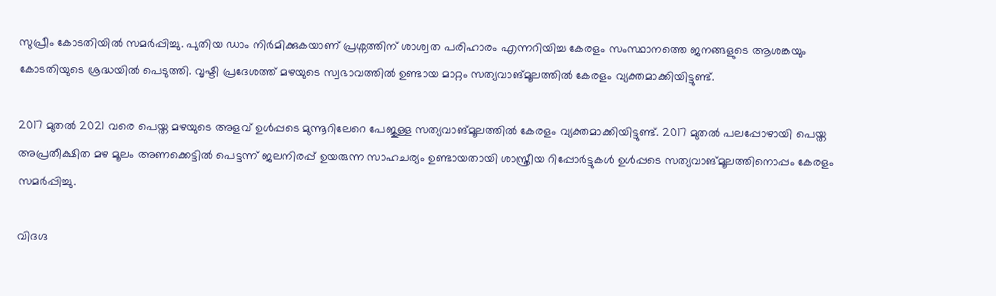സുപ്രീം കോടതിയില്‍ സമര്‍പ്പിച്ചു. പുതിയ ഡാം നിര്‍മിക്കുകയാണ് പ്രശ്നത്തിന് ശാശ്വത പരിഹാരം എന്നറിയിച്ച കേരളം സംസ്ഥാനത്തെ ജനങ്ങളുടെ ആശങ്കയും കോടതിയുടെ ശ്രദ്ധയില്‍ പെടുത്തി. വൃഷ്ടി പ്രദേശത്ത് മഴയുടെ സ്വഭാവത്തില്‍ ഉണ്ടായ മാറ്റം സത്യവാങ്മൂലത്തില്‍ കേരളം വ്യക്തമാക്കിയിട്ടുണ്ട്.

2017 മുതല്‍ 2021 വരെ പെയ്ത മഴയുടെ അളവ് ഉള്‍പ്പടെ മുന്നൂറിലേറെ പേജുള്ള സത്യവാങ്മൂലത്തില്‍ കേരളം വ്യക്തമാക്കിയിട്ടുണ്ട്. 2017 മുതല്‍ പലപ്പോഴായി പെയ്ത അപ്രതീക്ഷിത മഴ മൂലം അണക്കെട്ടില്‍ പെട്ടന്ന് ജലനിരപ്പ് ഉയരുന്ന സാഹചര്യം ഉണ്ടായതായി ശാസ്ത്രീയ റിപ്പോര്‍ട്ടുകള്‍ ഉള്‍പ്പടെ സത്യവാങ്മൂലത്തിനൊപ്പം കേരളം സമര്‍പ്പിച്ചു.

വിദഗ്ദ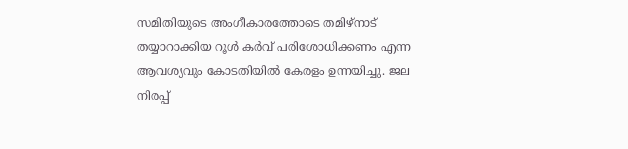സമിതിയുടെ അംഗീകാരത്തോടെ തമിഴ്നാട് തയ്യാറാക്കിയ റൂള്‍ കര്‍വ് പരിശോധിക്കണം എന്ന ആവശ്യവും കോടതിയില്‍ കേരളം ഉന്നയിച്ചു. ജല നിരപ്പ്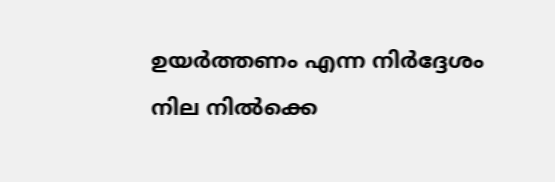ഉയര്‍ത്തണം എന്ന നിര്‍ദ്ദേശം നില നില്‍ക്കെ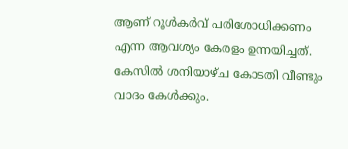ആണ് റൂള്‍കര്‍വ് പരിശോധിക്കണം എന്ന ആവശ്യം കേരളം ഉന്നയിച്ചത്. കേസില്‍ ശനിയാഴ്ച കോടതി വീണ്ടും വാദം കേള്‍ക്കും.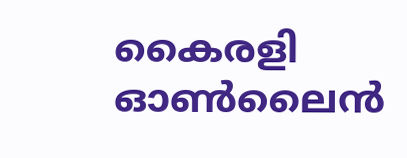കൈരളി ഓണ്‍ലൈന്‍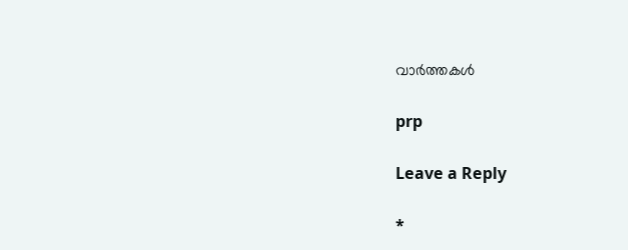വാര്‍ത്തകള്‍

prp

Leave a Reply

*